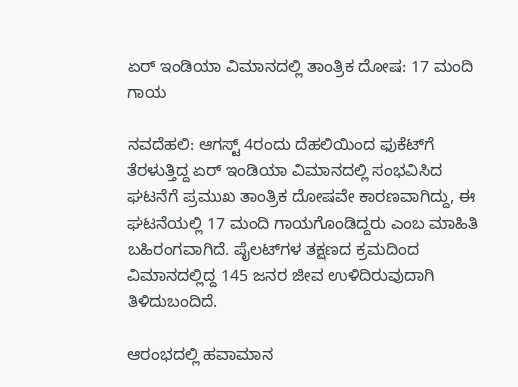ಏರ್ ಇಂಡಿಯಾ ವಿಮಾನದಲ್ಲಿ ತಾಂತ್ರಿಕ ದೋಷ: 17 ಮಂದಿ ಗಾಯ

ನವದೆಹಲಿ: ಆಗಸ್ಟ್ 4ರಂದು ದೆಹಲಿಯಿಂದ ಫುಕೆಟ್‌ಗೆ ತೆರಳುತ್ತಿದ್ದ ಏರ್ ಇಂಡಿಯಾ ವಿಮಾನದಲ್ಲಿ ಸಂಭವಿಸಿದ ಘಟನೆಗೆ ಪ್ರಮುಖ ತಾಂತ್ರಿಕ ದೋಷವೇ ಕಾರಣವಾಗಿದ್ದು, ಈ ಘಟನೆಯಲ್ಲಿ 17 ಮಂದಿ ಗಾಯಗೊಂಡಿದ್ದರು ಎಂಬ ಮಾಹಿತಿ ಬಹಿರಂಗವಾಗಿದೆ. ಪೈಲಟ್‌ಗಳ ತಕ್ಷಣದ ಕ್ರಮದಿಂದ ವಿಮಾನದಲ್ಲಿದ್ದ 145 ಜನರ ಜೀವ ಉಳಿದಿರುವುದಾಗಿ ತಿಳಿದುಬಂದಿದೆ.

ಆರಂಭದಲ್ಲಿ ಹವಾಮಾನ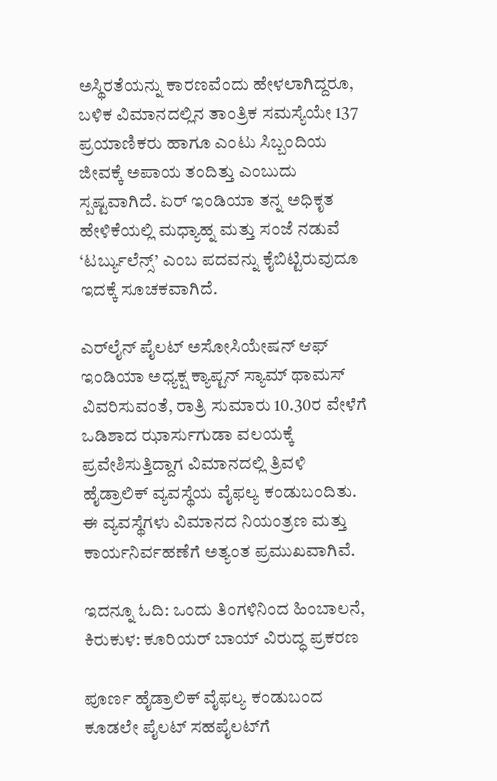ಅಸ್ಥಿರತೆಯನ್ನು ಕಾರಣವೆಂದು ಹೇಳಲಾಗಿದ್ದರೂ, ಬಳಿಕ ವಿಮಾನದಲ್ಲಿನ ತಾಂತ್ರಿಕ ಸಮಸ್ಯೆಯೇ 137 ಪ್ರಯಾಣಿಕರು ಹಾಗೂ ಎಂಟು ಸಿಬ್ಬಂದಿಯ ಜೀವಕ್ಕೆ ಅಪಾಯ ತಂದಿತ್ತು ಎಂಬುದು ಸ್ಪಷ್ಟವಾಗಿದೆ. ಏರ್ ಇಂಡಿಯಾ ತನ್ನ ಅಧಿಕೃತ ಹೇಳಿಕೆಯಲ್ಲಿ ಮಧ್ಯಾಹ್ನ ಮತ್ತು ಸಂಜೆ ನಡುವೆ ‘ಟರ್ಬ್ಯುಲೆನ್ಸ್’ ಎಂಬ ಪದವನ್ನು ಕೈಬಿಟ್ಟಿರುವುದೂ ಇದಕ್ಕೆ ಸೂಚಕವಾಗಿದೆ.

ಎರ್‌ಲೈನ್ ಪೈಲಟ್ ಅಸೋಸಿಯೇಷನ್ ಆಫ್ ಇಂಡಿಯಾ ಅಧ್ಯಕ್ಷ ಕ್ಯಾಪ್ಟನ್ ಸ್ಯಾಮ್ ಥಾಮಸ್ ವಿವರಿಸುವಂತೆ, ರಾತ್ರಿ ಸುಮಾರು 10.30ರ ವೇಳೆಗೆ ಒಡಿಶಾದ ಝಾರ್ಸುಗುಡಾ ವಲಯಕ್ಕೆ ಪ್ರವೇಶಿಸುತ್ತಿದ್ದಾಗ ವಿಮಾನದಲ್ಲಿ ತ್ರಿವಳಿ ಹೈಡ್ರಾಲಿಕ್ ವ್ಯವಸ್ಥೆಯ ವೈಫಲ್ಯ ಕಂಡುಬಂದಿತು. ಈ ವ್ಯವಸ್ಥೆಗಳು ವಿಮಾನದ ನಿಯಂತ್ರಣ ಮತ್ತು ಕಾರ್ಯನಿರ್ವಹಣೆಗೆ ಅತ್ಯಂತ ಪ್ರಮುಖವಾಗಿವೆ.

ಇದನ್ನೂ ಓದಿ: ಒಂದು ತಿಂಗಳಿನಿಂದ ಹಿಂಬಾಲನೆ, ಕಿರುಕುಳ: ಕೂರಿಯರ್ ಬಾಯ್ ವಿರುದ್ಧ ಪ್ರಕರಣ

ಪೂರ್ಣ ಹೈಡ್ರಾಲಿಕ್ ವೈಫಲ್ಯ ಕಂಡುಬಂದ ಕೂಡಲೇ ಪೈಲಟ್ ಸಹಪೈಲಟ್‌ಗೆ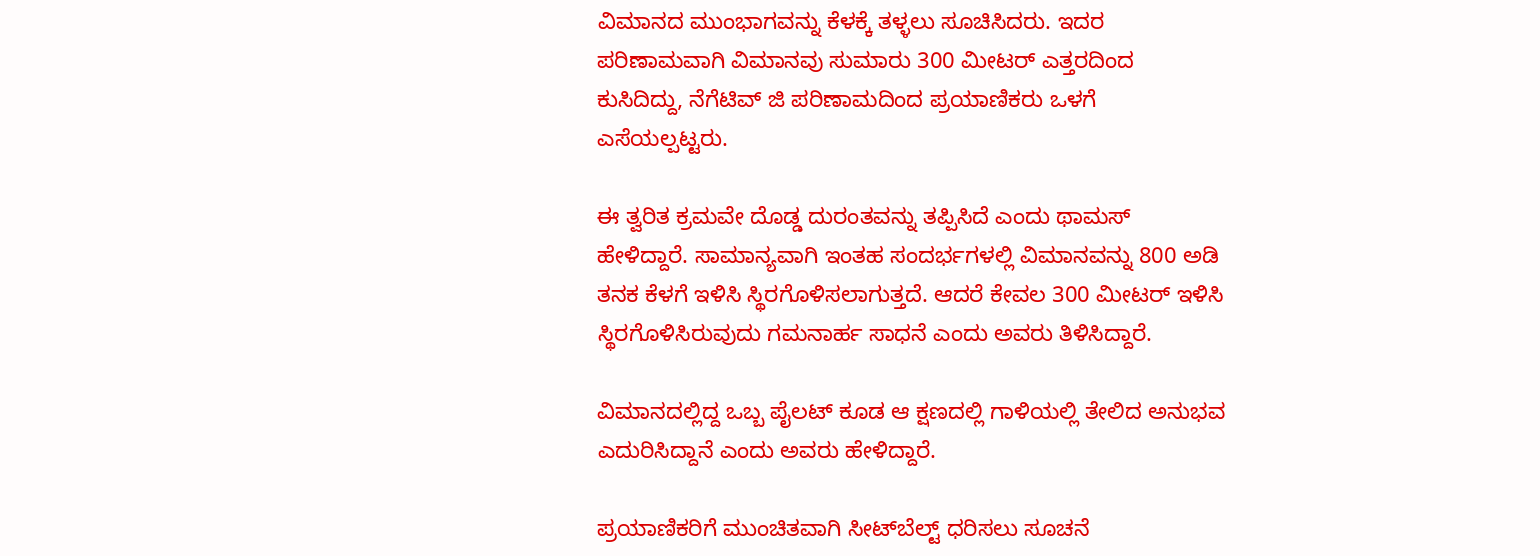ವಿಮಾನದ ಮುಂಭಾಗವನ್ನು ಕೆಳಕ್ಕೆ ತಳ್ಳಲು ಸೂಚಿಸಿದರು. ಇದರ ಪರಿಣಾಮವಾಗಿ ವಿಮಾನವು ಸುಮಾರು 300 ಮೀಟರ್ ಎತ್ತರದಿಂದ ಕುಸಿದಿದ್ದು, ನೆಗೆಟಿವ್ ಜಿ ಪರಿಣಾಮದಿಂದ ಪ್ರಯಾಣಿಕರು ಒಳಗೆ ಎಸೆಯಲ್ಪಟ್ಟರು.

ಈ ತ್ವರಿತ ಕ್ರಮವೇ ದೊಡ್ಡ ದುರಂತವನ್ನು ತಪ್ಪಿಸಿದೆ ಎಂದು ಥಾಮಸ್ ಹೇಳಿದ್ದಾರೆ. ಸಾಮಾನ್ಯವಾಗಿ ಇಂತಹ ಸಂದರ್ಭಗಳಲ್ಲಿ ವಿಮಾನವನ್ನು 800 ಅಡಿ ತನಕ ಕೆಳಗೆ ಇಳಿಸಿ ಸ್ಥಿರಗೊಳಿಸಲಾಗುತ್ತದೆ. ಆದರೆ ಕೇವಲ 300 ಮೀಟರ್ ಇಳಿಸಿ ಸ್ಥಿರಗೊಳಿಸಿರುವುದು ಗಮನಾರ್ಹ ಸಾಧನೆ ಎಂದು ಅವರು ತಿಳಿಸಿದ್ದಾರೆ.

ವಿಮಾನದಲ್ಲಿದ್ದ ಒಬ್ಬ ಪೈಲಟ್ ಕೂಡ ಆ ಕ್ಷಣದಲ್ಲಿ ಗಾಳಿಯಲ್ಲಿ ತೇಲಿದ ಅನುಭವ ಎದುರಿಸಿದ್ದಾನೆ ಎಂದು ಅವರು ಹೇಳಿದ್ದಾರೆ.

ಪ್ರಯಾಣಿಕರಿಗೆ ಮುಂಚಿತವಾಗಿ ಸೀಟ್‌ಬೆಲ್ಟ್ ಧರಿಸಲು ಸೂಚನೆ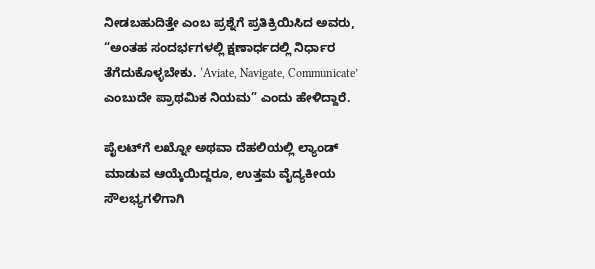ನೀಡಬಹುದಿತ್ತೇ ಎಂಬ ಪ್ರಶ್ನೆಗೆ ಪ್ರತಿಕ್ರಿಯಿಸಿದ ಅವರು, “ಅಂತಹ ಸಂದರ್ಭಗಳಲ್ಲಿ ಕ್ಷಣಾರ್ಧದಲ್ಲಿ ನಿರ್ಧಾರ ತೆಗೆದುಕೊಳ್ಳಬೇಕು. ‘Aviate, Navigate, Communicate’ ಎಂಬುದೇ ಪ್ರಾಥಮಿಕ ನಿಯಮ” ಎಂದು ಹೇಳಿದ್ದಾರೆ.

ಪೈಲಟ್‌ಗೆ ಲಖ್ನೋ ಅಥವಾ ದೆಹಲಿಯಲ್ಲಿ ಲ್ಯಾಂಡ್ ಮಾಡುವ ಆಯ್ಕೆಯಿದ್ದರೂ, ಉತ್ತಮ ವೈದ್ಯಕೀಯ ಸೌಲಭ್ಯಗಳಿಗಾಗಿ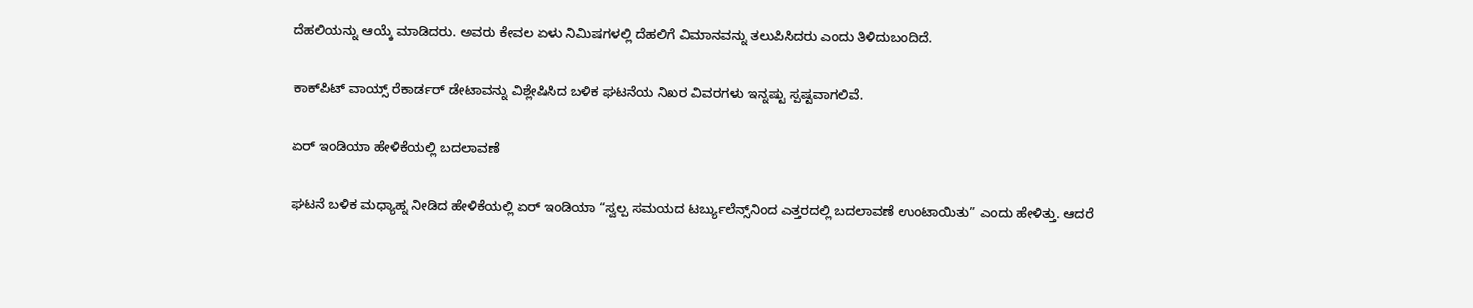ದೆಹಲಿಯನ್ನು ಆಯ್ಕೆ ಮಾಡಿದರು. ಅವರು ಕೇವಲ ಏಳು ನಿಮಿಷಗಳಲ್ಲಿ ದೆಹಲಿಗೆ ವಿಮಾನವನ್ನು ತಲುಪಿಸಿದರು ಎಂದು ತಿಳಿದುಬಂದಿದೆ.

ಕಾಕ್‌ಪಿಟ್ ವಾಯ್ಸ್ ರೆಕಾರ್ಡರ್ ಡೇಟಾವನ್ನು ವಿಶ್ಲೇಷಿಸಿದ ಬಳಿಕ ಘಟನೆಯ ನಿಖರ ವಿವರಗಳು ಇನ್ನಷ್ಟು ಸ್ಪಷ್ಟವಾಗಲಿವೆ.

ಏರ್ ಇಂಡಿಯಾ ಹೇಳಿಕೆಯಲ್ಲಿ ಬದಲಾವಣೆ

ಘಟನೆ ಬಳಿಕ ಮಧ್ಯಾಹ್ನ ನೀಡಿದ ಹೇಳಿಕೆಯಲ್ಲಿ ಏರ್ ಇಂಡಿಯಾ “ಸ್ವಲ್ಪ ಸಮಯದ ಟರ್ಬ್ಯುಲೆನ್ಸ್‌ನಿಂದ ಎತ್ತರದಲ್ಲಿ ಬದಲಾವಣೆ ಉಂಟಾಯಿತು” ಎಂದು ಹೇಳಿತ್ತು. ಆದರೆ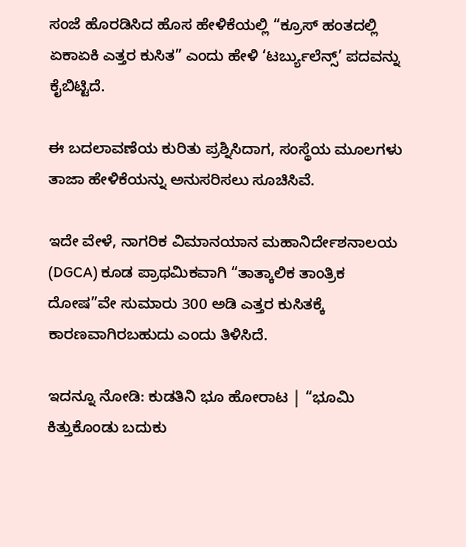ಸಂಜೆ ಹೊರಡಿಸಿದ ಹೊಸ ಹೇಳಿಕೆಯಲ್ಲಿ “ಕ್ರೂಸ್ ಹಂತದಲ್ಲಿ ಏಕಾಏಕಿ ಎತ್ತರ ಕುಸಿತ” ಎಂದು ಹೇಳಿ ‘ಟರ್ಬ್ಯುಲೆನ್ಸ್’ ಪದವನ್ನು ಕೈಬಿಟ್ಟಿದೆ.

ಈ ಬದಲಾವಣೆಯ ಕುರಿತು ಪ್ರಶ್ನಿಸಿದಾಗ, ಸಂಸ್ಥೆಯ ಮೂಲಗಳು ತಾಜಾ ಹೇಳಿಕೆಯನ್ನು ಅನುಸರಿಸಲು ಸೂಚಿಸಿವೆ.

ಇದೇ ವೇಳೆ, ನಾಗರಿಕ ವಿಮಾನಯಾನ ಮಹಾನಿರ್ದೇಶನಾಲಯ (DGCA) ಕೂಡ ಪ್ರಾಥಮಿಕವಾಗಿ “ತಾತ್ಕಾಲಿಕ ತಾಂತ್ರಿಕ ದೋಷ”ವೇ ಸುಮಾರು 300 ಅಡಿ ಎತ್ತರ ಕುಸಿತಕ್ಕೆ ಕಾರಣವಾಗಿರಬಹುದು ಎಂದು ತಿಳಿಸಿದೆ.

ಇದನ್ನೂ ನೋಡಿ: ಕುಡತಿನಿ ಭೂ ಹೋರಾಟ | “ಭೂಮಿ ಕಿತ್ತುಕೊಂಡು ಬದುಕು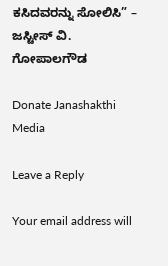ಕಸಿದವರನ್ನು ಸೋಲಿಸಿ” – ಜಸ್ಟೀಸ್ ವಿ. ಗೋಪಾಲಗೌಡ

Donate Janashakthi Media

Leave a Reply

Your email address will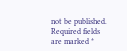not be published. Required fields are marked *